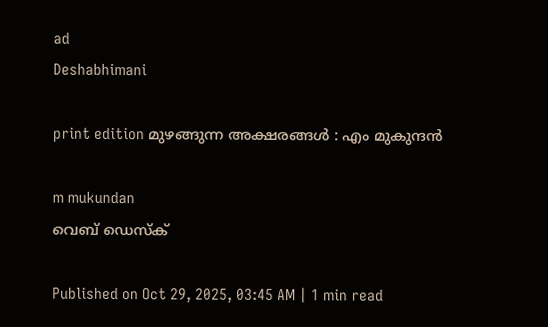ad
Deshabhimani

print edition മുഴങ്ങുന്ന അക്ഷരങ്ങൾ : എം മുകുന്ദൻ

m mukundan
വെബ് ഡെസ്ക്

Published on Oct 29, 2025, 03:45 AM | 1 min read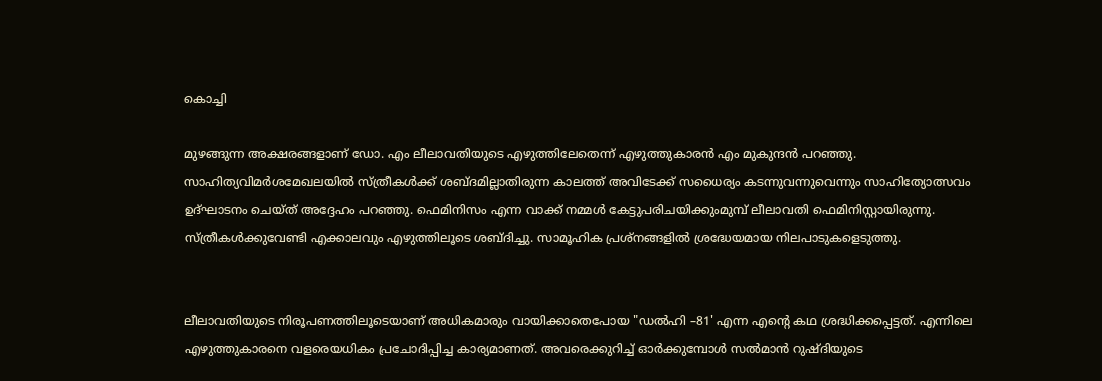കൊച്ചി

മുഴങ്ങുന്ന അക്ഷരങ്ങളാണ്‌ ഡോ. എം ലീലാവതിയുടെ എഴുത്തിലേതെന്ന്‌ എഴുത്തുകാരൻ എം മുകുന്ദൻ പറഞ്ഞു. സാഹിത്യവിമർശമേഖലയിൽ സ്‌ത്രീകൾക്ക്‌ ശബ്‌ദമില്ലാതിരുന്ന കാലത്ത്‌ അവിടേക്ക്‌ സധൈര്യം കടന്നുവന്നുവെന്നും സാഹിത്യോത്സവം ഉദ്‌ഘാടനം ചെയ്ത്‌ അദ്ദേഹം പറഞ്ഞു. ഫെമിനിസം എന്ന വാക്ക്‌ നമ്മൾ കേട്ടുപരിചയിക്കുംമുമ്പ്‌ ലീലാവതി ഫെമിനിസ്റ്റായിരുന്നു. സ്‌ത്രീകൾക്കുവേണ്ടി എക്കാലവും എഴുത്തിലൂടെ ശബ്‌ദിച്ചു. സാമൂഹിക പ്രശ്‌നങ്ങളിൽ ശ്രദ്ധേയമായ നിലപാടുകളെടുത്തു.


ലീലാവതിയുടെ നിരൂപണത്തിലൂടെയാണ്‌ അധികമാരും വായിക്കാതെപോയ "ഡൽഹി –81' എന്ന എന്റെ കഥ ശ്രദ്ധിക്കപ്പെട്ടത്‌. എന്നിലെ എഴുത്തുകാരനെ വളരെയധികം പ്രചോദിപ്പിച്ച കാര്യമാണത്‌. അവരെക്കുറിച്ച്‌ ഓർക്കുമ്പോൾ സൽമാൻ റുഷ്‌ദിയുടെ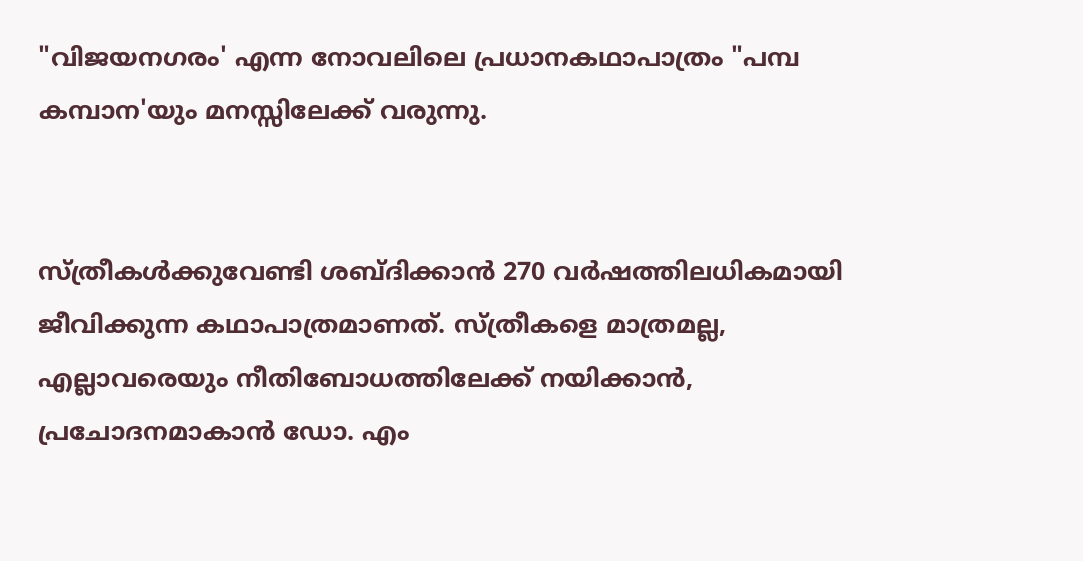"വിജയനഗരം' എന്ന നോവലിലെ പ്രധാനകഥാപാത്രം "പമ്പ കമ്പാന'യും മനസ്സിലേക്ക്‌ വരുന്നു.


സ്‌ത്രീകൾക്കുവേണ്ടി ശബ്‌ദിക്കാൻ 270 വർഷത്തിലധികമായി ജീവിക്കുന്ന കഥാപാത്രമാണത്‌. സ്‌ത്രീകളെ മാത്രമല്ല, എല്ലാവരെയും നീതിബോധത്തിലേക്ക്‌ നയിക്കാൻ, പ്രചോദനമാകാൻ ഡോ. എം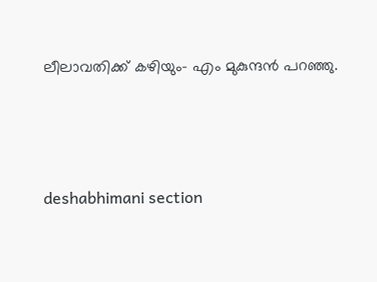ലീലാവതിക്ക്‌ കഴിയും– എം മുകുന്ദൻ പറഞ്ഞു.




deshabhimani section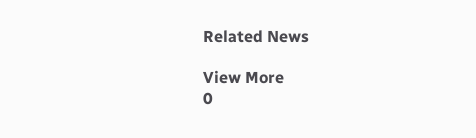Related News

View More
0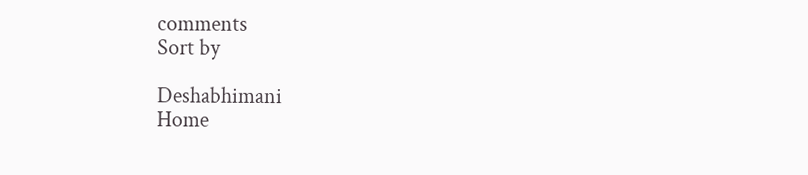comments
Sort by

Deshabhimani
Home